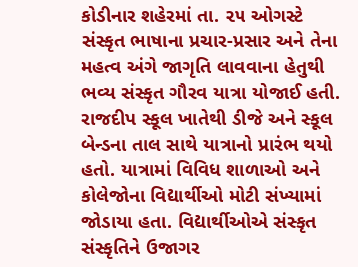કોડીનાર શહેરમાં તા. ૨૫ ઓગસ્ટે સંસ્કૃત ભાષાના પ્રચાર-પ્રસાર અને તેના મહત્વ અંગે જાગૃતિ લાવવાના હેતુથી ભવ્ય સંસ્કૃત ગૌરવ યાત્રા યોજાઈ હતી. રાજદીપ સ્કૂલ ખાતેથી ડીજે અને સ્કૂલ બેન્ડના તાલ સાથે યાત્રાનો પ્રારંભ થયો હતો. યાત્રામાં વિવિધ શાળાઓ અને કોલેજોના વિદ્યાર્થીઓ મોટી સંખ્યામાં જોડાયા હતા. વિદ્યાર્થીઓએ સંસ્કૃત સંસ્કૃતિને ઉજાગર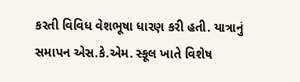કરતી વિવિધ વેશભૂષા ધારણ કરી હતી. યાત્રાનું સમાપન એસ.કે.એમ. સ્કૂલ ખાતે વિશેષ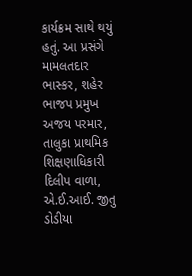કાર્યક્રમ સાથે થયું હતું. આ પ્રસંગે મામલતદાર ભાસ્કર, શહેર ભાજપ પ્રમુખ અજય પરમાર, તાલુકા પ્રાથમિક શિક્ષણાધિકારી દિલીપ વાળા, એ.ઈ.આઈ. જીતુ ડોડીયા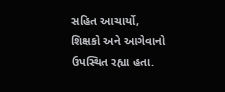સહિત આચાર્યો, શિક્ષકો અને આગેવાનો ઉપસ્થિત રહ્યા હતા.